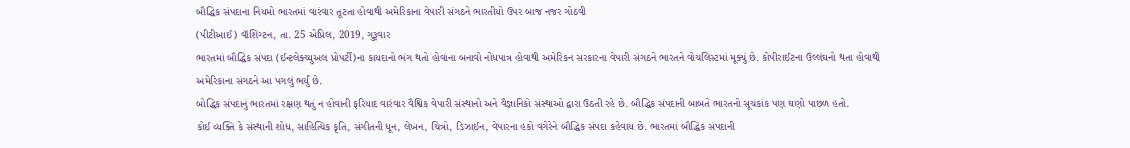બૌદ્ધિક સંપદાના નિયમો ભારતમાં વારંવાર તૂટતા હોવાથી અમેરિકાના વેપારી સંગઠને ભારતીયો ઉપર બાજ નજર ગોઠવી
(પીટીઆઈ) વૉશિંગ્ટન, તા. 25 એપ્રિલ, 2019, ગુરૂવાર
ભારતમાં બૌદ્ધિક સંપદા (ઈન્ટલેક્ચ્યુઅલ પ્રોપર્ટી)ના કાયદાનો ભંગ થતો હોવાના બનાવો નોંધપાત્ર હોવાથી અમેરિકન સરકારના વેપારી સંગઠને ભારતને વોચલિસ્ટમાં મૂક્યું છે. કોપીરાઈટના ઉલ્લંઘનો થતા હોવાથી અમેરિકાના સંગઠને આ પગલું ભર્યું છે.
બોદ્ધિક સંપદાનું ભારતમાં રક્ષણ થતું ન હોવાની ફરિયાદ વારંવાર વૈશ્વિક વેપારી સંસ્થાનો અને વૈજ્ઞાનિકો સંસ્થાઓ દ્વારા ઉઠતી રહે છે. બૌદ્ધિક સંપદાની બાબતે ભારતનો સૂચકાંક પણ ઘણો પાછળ હતો.
કોઈ વ્યક્તિ કે સંસ્થાની શોધ, સાહિત્યિક કૃતિ, સંગીતની ધૂન, લેખન, ચિત્રો, ડિઝાઈન, વેપારના હકો વગેરેને બૌદ્ધિક સંપદા કહેવાય છે. ભારતમાં બૌદ્ધિક સંપદાની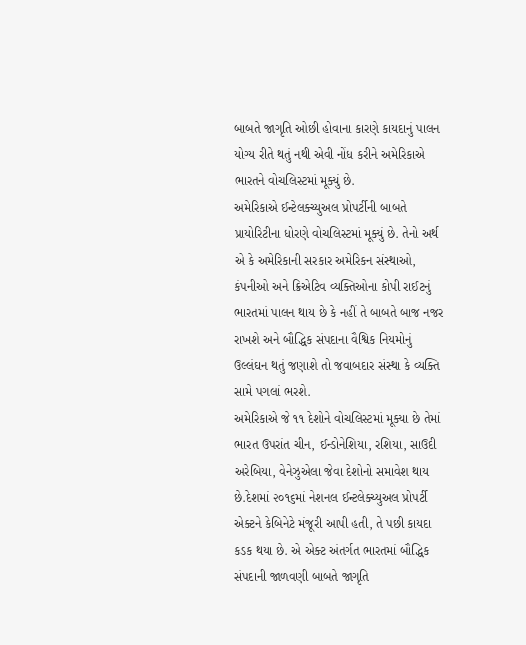બાબતે જાગૃતિ ઓછી હોવાના કારણે કાયદાનું પાલન યોગ્ય રીતે થતું નથી એવી નોંધ કરીને અમેરિકાએ ભારતને વોચલિસ્ટમાં મૂક્યું છે.
અમેરિકાએ ઈન્ટેલક્ચ્યુઅલ પ્રોપર્ટીની બાબતે પ્રાયોરિટીના ધોરણે વોચલિસ્ટમાં મૂક્યું છે. તેનો અર્થ એ કે અમેરિકાની સરકાર અમેરિકન સંસ્થાઓ, કંપનીઓ અને ક્રિએટિવ વ્યક્તિઓના કોપી રાઈટનું ભારતમાં પાલન થાય છે કે નહીં તે બાબતે બાજ નજર રાખશે અને બૌદ્ધિક સંપદાના વૈશ્વિક નિયમોનું ઉલ્લંઘન થતું જણાશે તો જવાબદાર સંસ્થા કે વ્યક્તિ સામે પગલાં ભરશે.
અમેરિકાએ જે ૧૧ દેશોને વોચલિસ્ટમાં મૂક્યા છે તેમાં ભારત ઉપરાંત ચીન, ઈન્ડોનેશિયા, રશિયા, સાઉદી અરેબિયા, વેનેઝુએલા જેવા દેશોનો સમાવેશ થાય છે.દેશમાં ૨૦૧૬માં નેશનલ ઈન્ટલેક્ચ્યુઅલ પ્રોપર્ટી એક્ટને કેબિનેટે મંજૂરી આપી હતી, તે પછી કાયદા કડક થયા છે. એ એક્ટ અંતર્ગત ભારતમાં બૌદ્ધિક સંપદાની જાળવણી બાબતે જાગૃતિ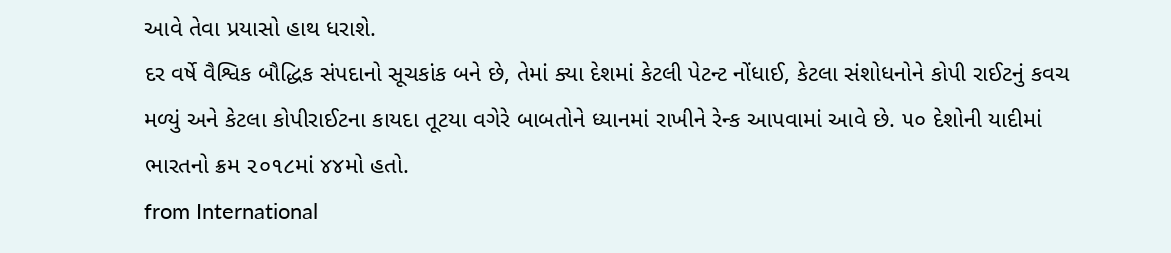આવે તેવા પ્રયાસો હાથ ધરાશે.
દર વર્ષે વૈશ્વિક બૌદ્ધિક સંપદાનો સૂચકાંક બને છે, તેમાં ક્યા દેશમાં કેટલી પેટન્ટ નોંધાઈ, કેટલા સંશોધનોને કોપી રાઈટનું કવચ મળ્યું અને કેટલા કોપીરાઈટના કાયદા તૂટયા વગેરે બાબતોને ધ્યાનમાં રાખીને રેન્ક આપવામાં આવે છે. ૫૦ દેશોની યાદીમાં ભારતનો ક્રમ ૨૦૧૮માં ૪૪મો હતો.
from International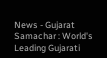News - Gujarat Samachar : World's Leading Gujarati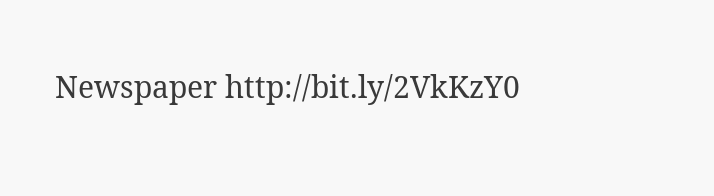Newspaper http://bit.ly/2VkKzY0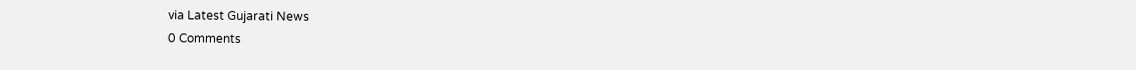via Latest Gujarati News
0 Comments